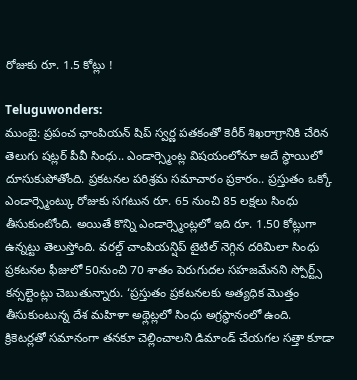రోజుకు రూ. 1.5 కోట్లు !

Teluguwonders:
ముంబై: ప్రపంచ ఛాంపియన్ షిప్ స్వర్ణ పతకంతో కెరీర్ శిఖరాగ్రానికి చేరిన తెలుగు షట్లర్ పీవీ సింధు.. ఎండార్స్మెంట్ల విషయంలోనూ అదే స్థాయిలో దూసుకుపోతోంది. ప్రకటనల పరిశ్రమ సమాచారం ప్రకారం.. ప్రస్తుతం ఒక్కో ఎండార్స్మెంట్కు రోజుకు సగటున రూ. 65 నుంచి 85 లక్షలు సింధు తీసుకుంటోంది. అయితే కొన్ని ఎండార్స్మెంట్లలో ఇది రూ. 1.50 కోట్లుగా ఉన్నట్టు తెలుస్తోంది. వరల్డ్ చాంపియన్షిప్ టైటిల్ నెగ్గిన దరిమిలా సింధు ప్రకటనల ఫీజులో 50నుంచి 70 శాతం పెరుగుదల సహజమేనని స్పోర్ట్స్ కన్సల్టెంట్లు చెబుతున్నారు. ‘ప్రస్తుతం ప్రకటనలకు అత్యధిక మొత్తం తీసుకుంటున్న దేశ మహిళా అథ్లెట్లలో సింధు అగ్రస్థానంలో ఉంది.
క్రికెటర్లతో సమానంగా తనకూ చెల్లించాలని డిమాండ్ చేయగల సత్తా కూడా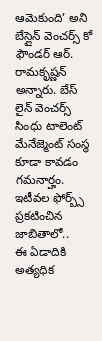ఆమెకుంది’ అని బేస్లైన్ వెంచర్స్ కో ఫౌండర్ ఆర్. రామకృష్ణన్ అన్నారు. బేస్ లైన్ వెంచర్స్ సింధు టాలెంట్ మేనేజ్మెంట్ సంస్థ కూడా కావడం గమనార్హం. ఇటీవల ఫోర్బ్స్ ప్రకటించిన జాబితాలో..
ఈ ఏడాదికి అత్యధిక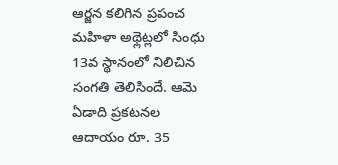ఆర్జన కలిగిన ప్రపంచ మహిళా అథ్లెట్లలో సింధు 13వ స్థానంలో నిలిచిన సంగతి తెలిసిందే. ఆమె ఏడాది ప్రకటనల ఆదాయం రూ. 35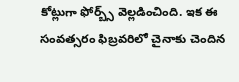కోట్లుగా ఫోర్బ్స్ వెల్లడించింది. ఇక ఈ సంవత్సరం ఫిబ్రవరిలో చైనాకు చెందిన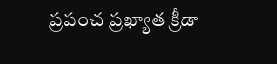ప్రపంచ ప్రఖ్యాత క్రీడా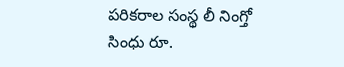పరికరాల సంస్థ లీ నింగ్తో సింధు రూ.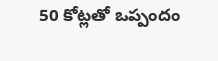50 కోట్లతో ఒప్పందం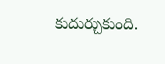కుదుర్చుకుంది.